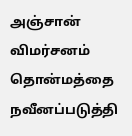அஞ்சான் விமர்சனம்
தொன்மத்தை நவீனப்படுத்தி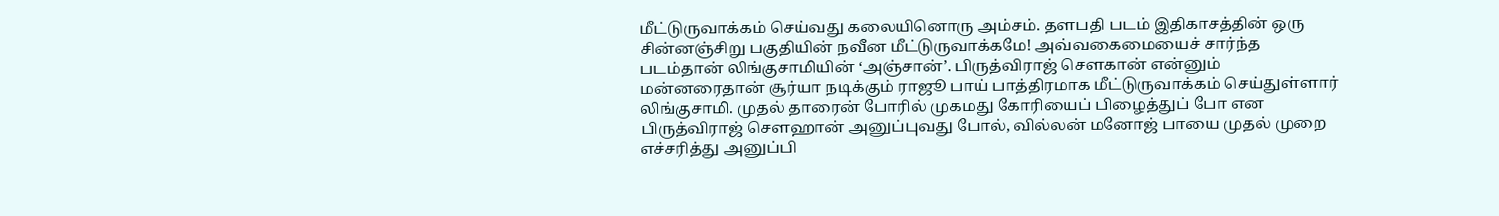மீட்டுருவாக்கம் செய்வது கலையினொரு அம்சம். தளபதி படம் இதிகாசத்தின் ஒரு சின்னஞ்சிறு பகுதியின் நவீன மீட்டுருவாக்கமே! அவ்வகைமையைச் சார்ந்த படம்தான் லிங்குசாமியின் ‘அஞ்சான்’. பிருத்விராஜ் செளகான் என்னும் மன்னரைதான் சூர்யா நடிக்கும் ராஜூ பாய் பாத்திரமாக மீட்டுருவாக்கம் செய்துள்ளார் லிங்குசாமி. முதல் தாரைன் போரில் முகமது கோரியைப் பிழைத்துப் போ என பிருத்விராஜ் செளஹான் அனுப்புவது போல், வில்லன் மனோஜ் பாயை முதல் முறை எச்சரித்து அனுப்பி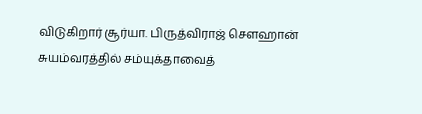விடுகிறார் சூர்யா. பிருத்விராஜ் செளஹான் சுயம்வரத்தில் சம்யுக்தாவைத்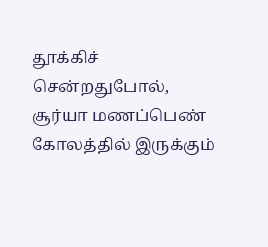தூக்கிச் சென்றதுபோல், சூர்யா மணப்பெண் கோலத்தில் இருக்கும்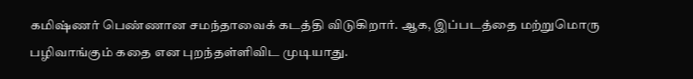கமிஷ்ணர் பெண்ணான சமந்தாவைக் கடத்தி விடுகிறார். ஆக, இப்படத்தை மற்றுமொரு பழிவாங்கும் கதை என புறந்தள்ளிவிட முடியாது.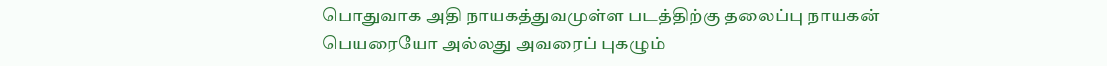பொதுவாக அதி நாயகத்துவமுள்ள படத்திற்கு தலைப்பு நாயகன் பெயரையோ அல்லது அவரைப் புகழும்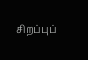சிறப்புப்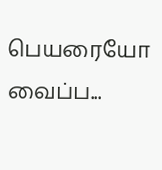பெயரையோ வைப்ப...